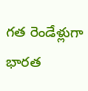గత రెండేళ్లుగా భారత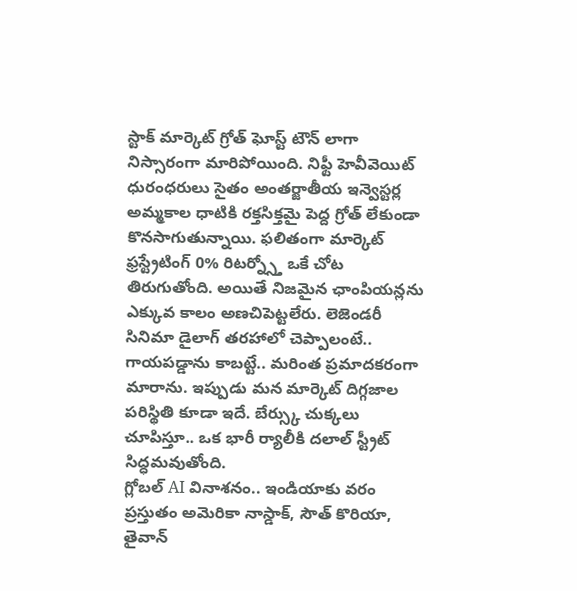స్టాక్ మార్కెట్ గ్రోత్ ఘోస్ట్ టౌన్ లాగా నిస్సారంగా మారిపోయింది. నిఫ్టీ హెవీవెయిట్ ధురంధరులు సైతం అంతర్జాతీయ ఇన్వెస్టర్ల అమ్మకాల ధాటికి రక్తసిక్తమై పెద్ద గ్రోత్ లేకుండా కొనసాగుతున్నాయి. ఫలితంగా మార్కెట్ ఫ్రస్ట్రేటింగ్ 0% రిటర్న్స్తో ఒకే చోట తిరుగుతోంది. అయితే నిజమైన ఛాంపియన్లను ఎక్కువ కాలం అణచిపెట్టలేరు. లెజెండరీ సినిమా డైలాగ్ తరహాలో చెప్పాలంటే.. గాయపడ్డాను కాబట్టే.. మరింత ప్రమాదకరంగా మారాను. ఇప్పుడు మన మార్కెట్ దిగ్గజాల పరిస్థితి కూడా ఇదే. బేర్స్కు చుక్కలు చూపిస్తూ.. ఒక భారీ ర్యాలీకి దలాల్ స్ట్రీట్ సిద్ధమవుతోంది.
గ్లోబల్ AI వినాశనం.. ఇండియాకు వరం
ప్రస్తుతం అమెరికా నాస్డాక్, సౌత్ కొరియా, తైవాన్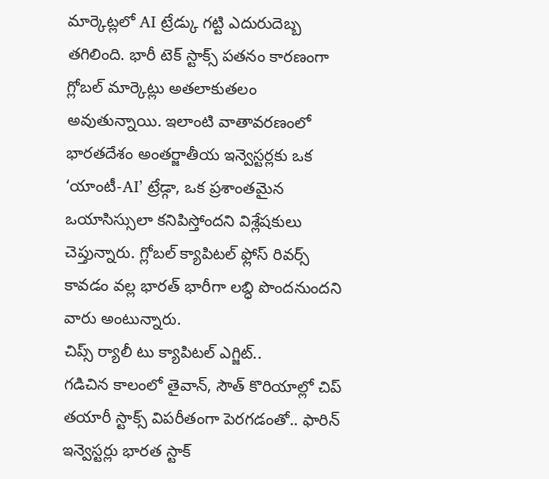మార్కెట్లలో AI ట్రేడ్కు గట్టి ఎదురుదెబ్బ తగిలింది. భారీ టెక్ స్టాక్స్ పతనం కారణంగా గ్లోబల్ మార్కెట్లు అతలాకుతలం అవుతున్నాయి. ఇలాంటి వాతావరణంలో భారతదేశం అంతర్జాతీయ ఇన్వెస్టర్లకు ఒక ‘యాంటీ-AI’ ట్రేడ్గా, ఒక ప్రశాంతమైన ఒయాసిస్సులా కనిపిస్తోందని విశ్లేషకులు చెప్తున్నారు. గ్లోబల్ క్యాపిటల్ ఫ్లోస్ రివర్స్ కావడం వల్ల భారత్ భారీగా లబ్ధి పొందనుందని వారు అంటున్నారు.
చిప్స్ ర్యాలీ టు క్యాపిటల్ ఎగ్జిట్..
గడిచిన కాలంలో తైవాన్, సౌత్ కొరియాల్లో చిప్ తయారీ స్టాక్స్ విపరీతంగా పెరగడంతో.. ఫారిన్ ఇన్వెస్టర్లు భారత స్టాక్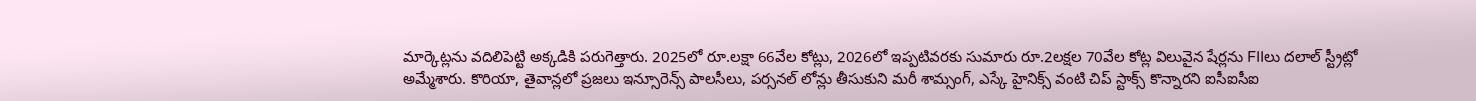మార్కెట్లను వదిలిపెట్టి అక్కడికి పరుగెత్తారు. 2025లో రూ.లక్షా 66వేల కోట్లు, 2026లో ఇప్పటివరకు సుమారు రూ.2లక్షల 70వేల కోట్ల విలువైన షేర్లను FIIలు దలాల్ స్ట్రీట్లో అమ్మేశారు. కొరియా, తైవాన్లలో ప్రజలు ఇన్సూరెన్స్ పాలసీలు, పర్సనల్ లోన్లు తీసుకుని మరీ శామ్సంగ్, ఎస్కే హైనిక్స్ వంటి చిప్ స్టాక్స్ కొన్నారని ఐసీఐసీఐ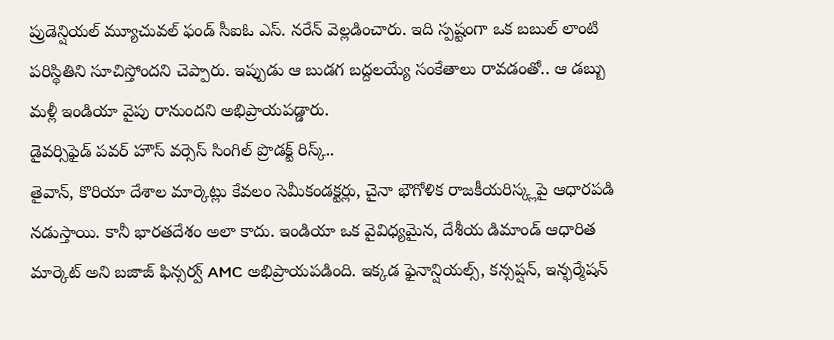ప్రుడెన్షియల్ మ్యూచువల్ ఫండ్ సీఐఓ ఎస్. నరేన్ వెల్లడించారు. ఇది స్పష్టంగా ఒక బబుల్ లాంటి పరిస్థితిని సూచిస్తోందని చెప్పారు. ఇప్పుడు ఆ బుడగ బద్దలయ్యే సంకేతాలు రావడంతో.. ఆ డబ్బు మళ్లీ ఇండియా వైపు రానుందని అభిప్రాయపడ్డారు.
డైవర్సిఫైడ్ పవర్ హౌస్ వర్సెస్ సింగిల్ ప్రొడక్ట్ రిస్క్..
తైవాన్, కొరియా దేశాల మార్కెట్లు కేవలం సెమీకండక్టర్లు, చైనా భౌగోళిక రాజకీయరిస్క్లపై ఆధారపడి నడుస్తాయి. కానీ భారతదేశం అలా కాదు. ఇండియా ఒక వైవిధ్యమైన, దేశీయ డిమాండ్ ఆధారిత మార్కెట్ అని బజాజ్ ఫిన్సర్వ్ AMC అభిప్రాయపడింది. ఇక్కడ ఫైనాన్షియల్స్, కన్సప్షన్, ఇన్ఫర్మేషన్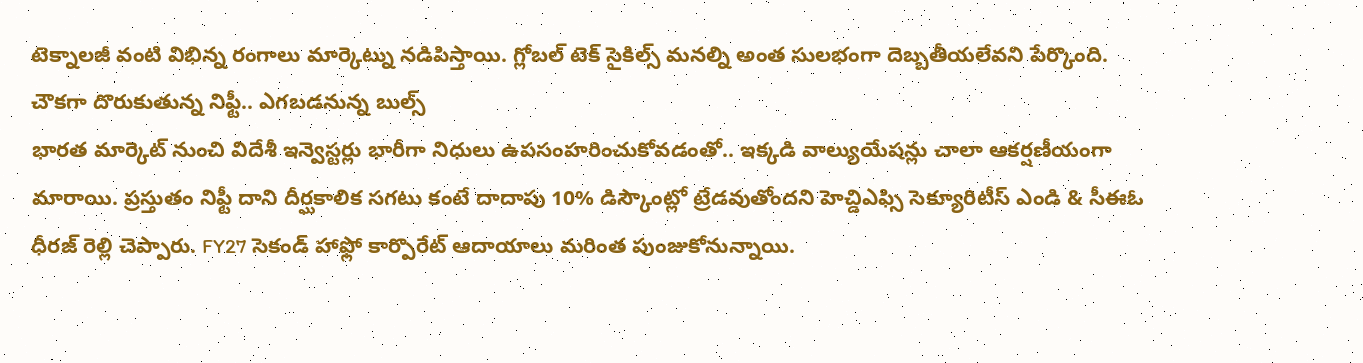టెక్నాలజీ వంటి విభిన్న రంగాలు మార్కెట్ను నడిపిస్తాయి. గ్లోబల్ టెక్ సైకిల్స్ మనల్ని అంత సులభంగా దెబ్బతీయలేవని పేర్కొంది.
చౌకగా దొరుకుతున్న నిఫ్టీ.. ఎగబడనున్న బుల్స్
భారత మార్కెట్ నుంచి విదేశీ ఇన్వెస్టర్లు భారీగా నిధులు ఉపసంహరించుకోవడంతో.. ఇక్కడి వాల్యుయేషన్లు చాలా ఆకర్షణీయంగా మారాయి. ప్రస్తుతం నిఫ్టీ దాని దీర్ఘకాలిక సగటు కంటే దాదాపు 10% డిస్కౌంట్లో ట్రేడవుతోందని హెచ్డిఎఫ్సి సెక్యూరిటీస్ ఎండి & సీఈఓ ధీరజ్ రెల్లి చెప్పారు. FY27 సెకండ్ హాఫ్లో కార్పొరేట్ ఆదాయాలు మరింత పుంజుకోనున్నాయి.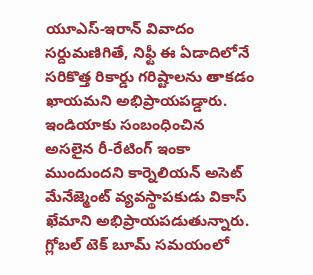యూఎస్-ఇరాన్ వివాదం సర్దుమణిగితే, నిఫ్టీ ఈ ఏడాదిలోనే సరికొత్త రికార్డు గరిష్టాలను తాకడం ఖాయమని అభిప్రాయపడ్డారు.
ఇండియాకు సంబంధించిన అసలైన రీ-రేటింగ్ ఇంకా ముందుందని కార్నెలియన్ అసెట్ మేనేజ్మెంట్ వ్యవస్థాపకుడు వికాస్ ఖేమాని అభిప్రాయపడుతున్నారు. గ్లోబల్ టెక్ బూమ్ సమయంలో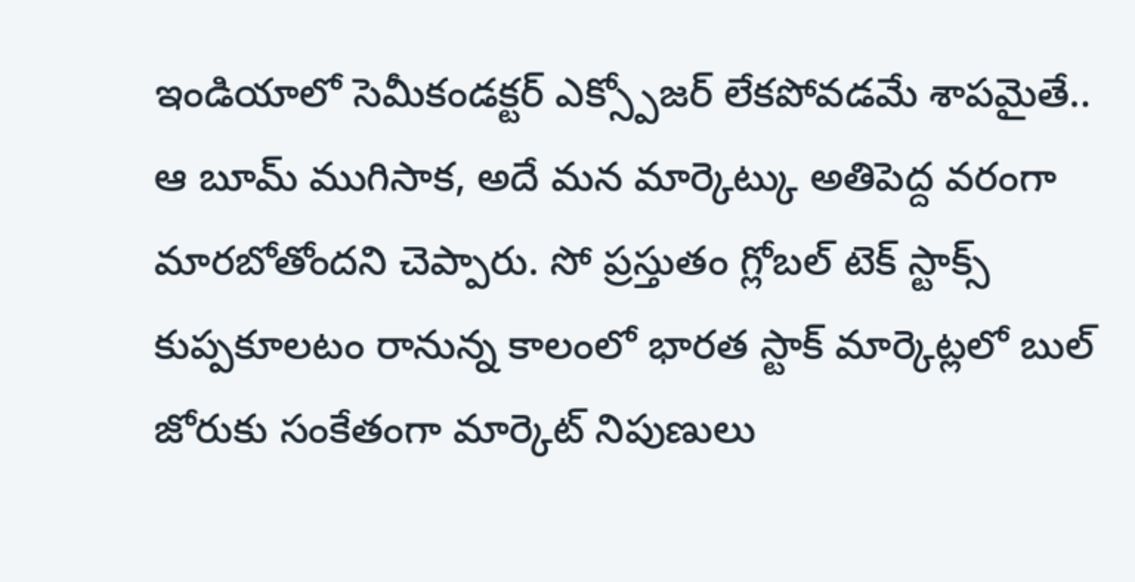ఇండియాలో సెమీకండక్టర్ ఎక్స్పోజర్ లేకపోవడమే శాపమైతే.. ఆ బూమ్ ముగిసాక, అదే మన మార్కెట్కు అతిపెద్ద వరంగా మారబోతోందని చెప్పారు. సో ప్రస్తుతం గ్లోబల్ టెక్ స్టాక్స్ కుప్పకూలటం రానున్న కాలంలో భారత స్టాక్ మార్కెట్లలో బుల్ జోరుకు సంకేతంగా మార్కెట్ నిపుణులు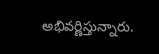అభివర్ణిస్తున్నారు.